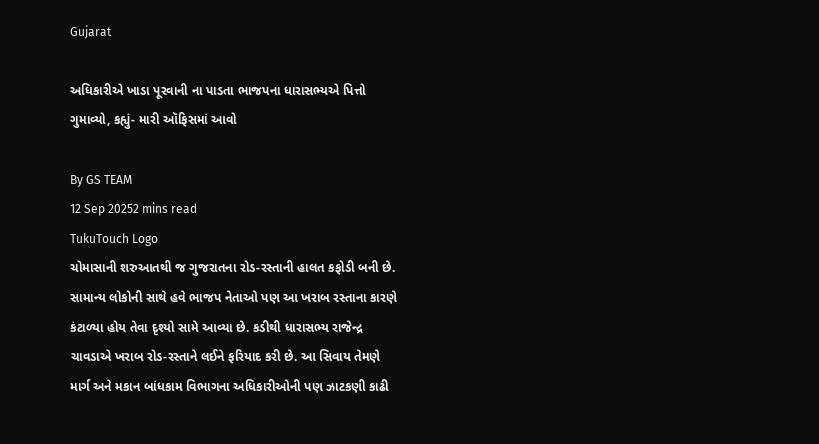Gujarat

અધિકારીએ ખાડા પૂરવાની ના પાડતા ભાજપના ધારાસભ્યએ પિત્તો ગુમાવ્યો, કહ્યું- મારી ઑફિસમાં આવો

By GS TEAM
12 Sep 20252 mins read
TukuTouch Logo
ચોમાસાની શરુઆતથી જ ગુજરાતના રોડ-રસ્તાની હાલત કફોડી બની છે. સામાન્ય લોકોની સાથે હવે ભાજપ નેતાઓ પણ આ ખરાબ રસ્તાના કારણે કંટાળ્યા હોય તેવા દૃશ્યો સામે આવ્યા છે. કડીથી ધારાસભ્ય રાજેન્દ્ર ચાવડાએ ખરાબ રોડ-રસ્તાને લઈને ફરિયાદ કરી છે. આ સિવાય તેમણે માર્ગ અને મકાન બાંધકામ વિભાગના અધિકારીઓની પણ ઝાટકણી કાઢી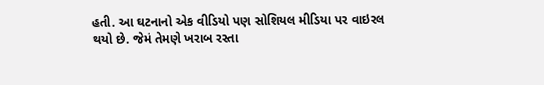હતી. આ ઘટનાનો એક વીડિયો પણ સોશિયલ મીડિયા પર વાઇરલ થયો છે. જેમં તેમણે ખરાબ રસ્તા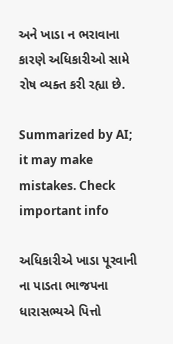અને ખાડા ન ભરાવાના કારણે અધિકારીઓ સામે રોષ વ્યક્ત કરી રહ્યા છે.

Summarized by AI; it may make mistakes. Check important info

અધિકારીએ ખાડા પૂરવાની ના પાડતા ભાજપના ધારાસભ્યએ પિત્તો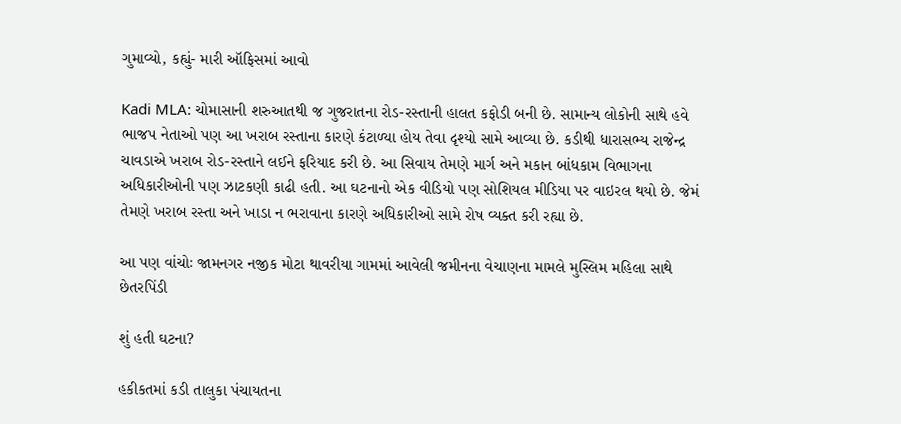ગુમાવ્યો, કહ્યું- મારી ઑફિસમાં આવો

Kadi MLA: ચોમાસાની શરુઆતથી જ ગુજરાતના રોડ-રસ્તાની હાલત કફોડી બની છે. સામાન્ય લોકોની સાથે હવે ભાજપ નેતાઓ પણ આ ખરાબ રસ્તાના કારણે કંટાળ્યા હોય તેવા દૃશ્યો સામે આવ્યા છે. કડીથી ધારાસભ્ય રાજેન્દ્ર ચાવડાએ ખરાબ રોડ-રસ્તાને લઈને ફરિયાદ કરી છે. આ સિવાય તેમણે માર્ગ અને મકાન બાંધકામ વિભાગના અધિકારીઓની પણ ઝાટકણી કાઢી હતી. આ ઘટનાનો એક વીડિયો પણ સોશિયલ મીડિયા પર વાઇરલ થયો છે. જેમં તેમણે ખરાબ રસ્તા અને ખાડા ન ભરાવાના કારણે અધિકારીઓ સામે રોષ વ્યક્ત કરી રહ્યા છે.

આ પણ વાંચોઃ જામનગર નજીક મોટા થાવરીયા ગામમાં આવેલી જમીનના વેચાણના મામલે મુસ્લિમ મહિલા સાથે છેતરપિંડી

શું હતી ઘટના?

હકીકતમાં કડી તાલુકા પંચાયતના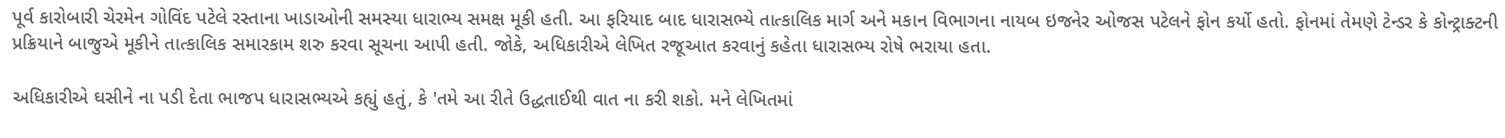પૂર્વ કારોબારી ચેરમેન ગોવિંદ પટેલે રસ્તાના ખાડાઓની સમસ્યા ધારાભ્ય સમક્ષ મૂકી હતી. આ ફરિયાદ બાદ ધારાસભ્યે તાત્કાલિક માર્ગ અને મકાન વિભાગના નાયબ ઇજનેર ઓજસ પટેલને ફોન કર્યો હતો. ફોનમાં તેમણે ટેન્ડર કે કોન્ટ્રાક્ટની પ્રક્રિયાને બાજુએ મૂકીને તાત્કાલિક સમારકામ શરુ કરવા સૂચના આપી હતી. જોકે, અધિકારીએ લેખિત રજૂઆત કરવાનું કહેતા ધારાસભ્ય રોષે ભરાયા હતા.

અધિકારીએ ઘસીને ના પડી દેતા ભાજપ ધારાસભ્યએ કહ્યું હતું, કે 'તમે આ રીતે ઉદ્ધતાઈથી વાત ના કરી શકો. મને લેખિતમાં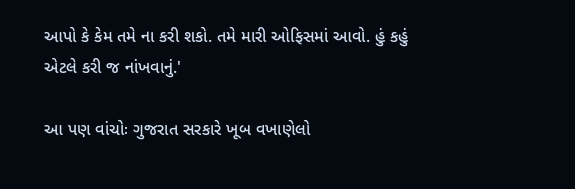આપો કે કેમ તમે ના કરી શકો. તમે મારી ઓફિસમાં આવો. હું કહું એટલે કરી જ નાંખવાનું.'

આ પણ વાંચોઃ ગુજરાત સરકારે ખૂબ વખાણેલો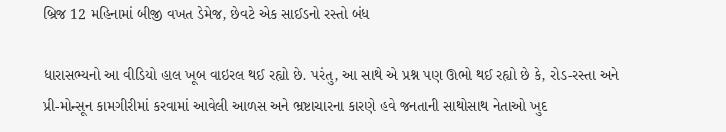બ્રિજ 12 મહિનામાં બીજી વખત ડેમેજ, છેવટે એક સાઈડનો રસ્તો બંધ

ધારાસભ્યનો આ વીડિયો હાલ ખૂબ વાઇરલ થઈ રહ્યો છે. પરંતુ, આ સાથે એ પ્રશ્ન પણ ઊભો થઈ રહ્યો છે કે, રોડ-રસ્તા અને પ્રી-મોન્સૂન કામગીરીમાં કરવામાં આવેલી આળસ અને ભ્રષ્ટાચારના કારણે હવે જનતાની સાથોસાથ નેતાઓ ખુદ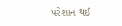પરેશાન થઈ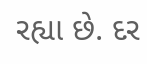રહ્યા છે. દર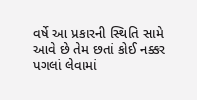વર્ષે આ પ્રકારની સ્થિતિ સામે આવે છે તેમ છતાં કોઈ નક્કર પગલાં લેવામાં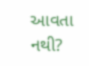આવતા નથી?